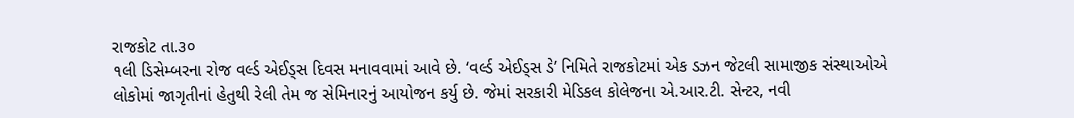રાજકોટ તા.૩૦
૧લી ડિસેમ્બરના રોજ વર્લ્ડ એઈડ્સ દિવસ મનાવવામાં આવે છે. ‘વર્લ્ડ એઈડ્સ ડે’ નિમિતે રાજકોટમાં એક ડઝન જેટલી સામાજીક સંસ્થાઓએ લોકોમાં જાગૃતીનાં હેતુથી રેલી તેમ જ સેમિનારનું આયોજન કર્યુ છે. જેમાં સરકારી મેડિકલ કોલેજના એ.આર.ટી. સેન્ટર, નવી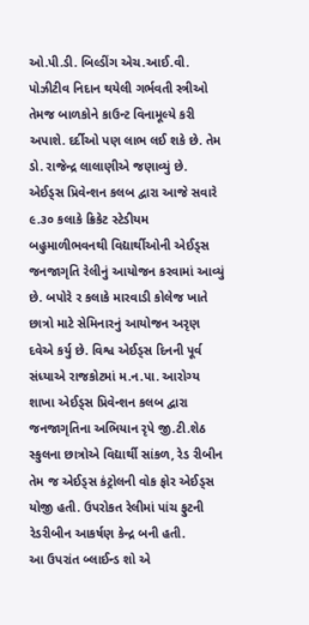ઓ.પી.ડી. બિલ્ડીંગ એચ.આઈ.વી. પોઝીટીવ નિદાન થયેલી ગર્ભવતી સ્ત્રીઓ તેમજ બાળકોને કાઉન્ટ વિનામૂલ્યે કરી અપાશે. દર્દીઓ પણ લાભ લઈ શકે છે. તેમ ડો. રાજેન્દ્ર લાલાણીએ જણાવ્યું છે.
એઈડ્સ પ્રિવેન્શન કલબ દ્વારા આજે સવારે ૯.૩૦ કલાકે ક્રિકેટ સ્ટેડીયમ બહુમાળીભવનથી વિદ્યાર્થીઓની એઈડ્સ જનજાગૃતિ રેલીનું આયોજન કરવામાં આવ્યું છે. બપોરે ર કલાકે મારવાડી કોલેજ ખાતે છાત્રો માટે સેમિનારનું આયોજન અરૃણ દવેએ કર્યુ છે. વિશ્વ એઈડ્સ દિનની પૂર્વ સંધ્યાએ રાજકોટમાં મ.ન.પા. આરોગ્ય શાખા એઈડ્સ પ્રિવેન્શન કલબ દ્વારા જનજાગૃતિના અભિયાન રૃપે જી.ટી.શેઠ સ્કુલના છાત્રોએ વિદ્યાર્થી સાંકળ, રેડ રીબીન તેમ જ એઈડ્સ કંટ્રોલની વોક ફોર એઈડ્સ યોજી હતી. ઉપરોકત રેલીમાં પાંચ ફુટની રેડરીબીન આકર્ષણ કેન્દ્ર બની હતી.
આ ઉપરાંત બ્લાઈન્ડ શો એ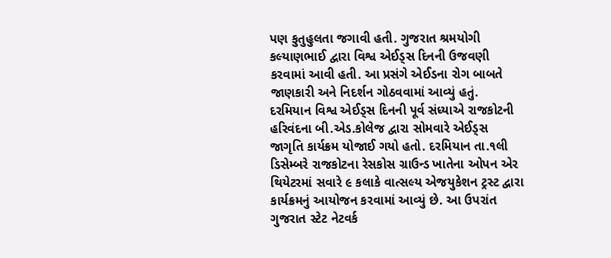પણ કુતુહુલતા જગાવી હતી. ગુજરાત શ્રમયોગી કલ્યાણભાઈ દ્વારા વિશ્વ એઈડ્સ દિનની ઉજવણી કરવામાં આવી હતી. આ પ્રસંગે એઈડના રોગ બાબતે જાણકારી અને નિદર્શન ગોઠવવામાં આવ્યું હતું. દરમિયાન વિશ્વ એઈડ્સ દિનની પૂર્વ સંધ્યાએ રાજકોટની હરિવંદના બી.એડ.કોલેજ દ્વારા સોમવારે એઈડ્સ જાગૃતિ કાર્યક્રમ યોજાઈ ગયો હતો. દરમિયાન તા.૧લી ડિસેમ્બરે રાજકોટના રેસકોસ ગ્રાઉન્ડ ખાતેના ઓપન એર થિયેટરમાં સવારે ૯ કલાકે વાત્સલ્ય એજયુકેશન ટ્રસ્ટ દ્વારા કાર્યક્રમનું આયોજન કરવામાં આવ્યું છે. આ ઉપરાંત ગુજરાત સ્ટેટ નેટવર્ક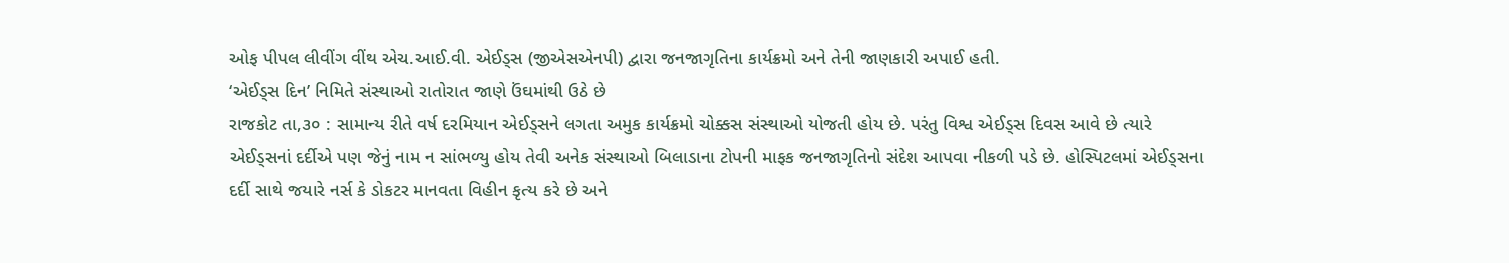ઓફ પીપલ લીવીંગ વીંથ એચ.આઈ.વી. એઈડ્સ (જીએસએનપી) દ્વારા જનજાગૃતિના કાર્યક્રમો અને તેની જાણકારી અપાઈ હતી.
‘એઈડ્સ દિન’ નિમિતે સંસ્થાઓ રાતોરાત જાણે ઉંઘમાંથી ઉઠે છે
રાજકોટ તા,૩૦ : સામાન્ય રીતે વર્ષ દરમિયાન એઈડ્સને લગતા અમુક કાર્યક્રમો ચોક્કસ સંસ્થાઓ યોજતી હોય છે. પરંતુ વિશ્વ એઈડ્સ દિવસ આવે છે ત્યારે એઈડ્સનાં દર્દીએ પણ જેનું નામ ન સાંભળ્યુ હોય તેવી અનેક સંસ્થાઓ બિલાડાના ટોપની માફક જનજાગૃતિનો સંદેશ આપવા નીકળી પડે છે. હોસ્પિટલમાં એઈડ્સના દર્દી સાથે જયારે નર્સ કે ડોકટર માનવતા વિહીન કૃત્ય કરે છે અને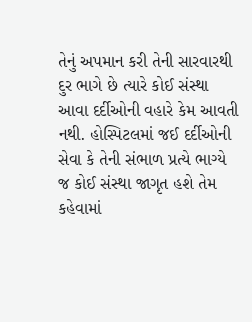તેનું અપમાન કરી તેની સારવારથી દુર ભાગે છે ત્યારે કોઈ સંસ્થા આવા દર્દીઓની વહારે કેમ આવતી નથી. હોસ્પિટલમાં જઈ દર્દીઓની સેવા કે તેની સંભાળ પ્રત્યે ભાગ્યે જ કોઈ સંસ્થા જાગૃત હશે તેમ કહેવામાં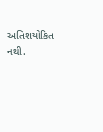અતિશયોકિત નથી.